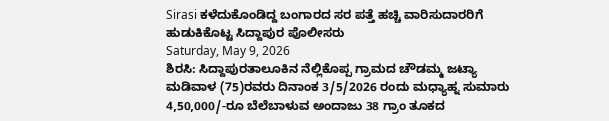Sirasi ಕಳೆದುಕೊಂಡಿದ್ದ ಬಂಗಾರದ ಸರ ಪತ್ತೆ ಹಚ್ಚಿ ವಾರಿಸುದಾರರಿಗೆ ಹುಡುಕಿಕೊಟ್ಟ ಸಿದ್ದಾಪುರ ಪೊಲೀಸರು
Saturday, May 9, 2026
ಶಿರಸಿ: ಸಿದ್ದಾಪುರತಾಲೂಕಿನ ನೆಲ್ಲಿಕೊಪ್ಪ ಗ್ರಾಮದ ಚೌಡಮ್ಮ ಜಟ್ಯಾ ಮಡಿವಾಳ (75)ರವರು ದಿನಾಂಕ 3/5/2026 ರಂದು ಮಧ್ಯಾಹ್ನ ಸುಮಾರು 4,50,000/-ರೂ ಬೆಲೆಬಾಳುವ ಅಂದಾಜು 38 ಗ್ರಾಂ ತೂಕದ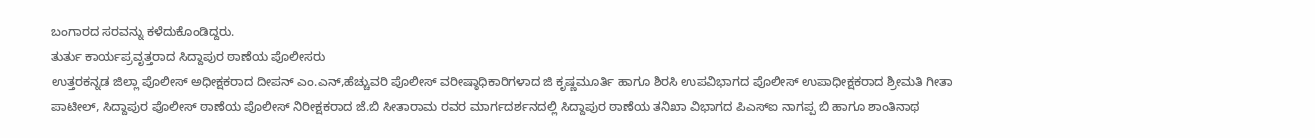ಬಂಗಾರದ ಸರವನ್ನು ಕಳೆದುಕೊಂಡಿದ್ದರು.
ತುರ್ತು ಕಾರ್ಯಪ್ರವೃತ್ತರಾದ ಸಿದ್ದಾಪುರ ಠಾಣೆಯ ಪೊಲೀಸರು
ಉತ್ತರಕನ್ನಡ ಜಿಲ್ಲಾ ಪೊಲೀಸ್ ಅಧೀಕ್ಷಕರಾದ ದೀಪನ್ ಎಂ.ಎನ್,ಹೆಚ್ಚುವರಿ ಪೊಲೀಸ್ ವರೀಷ್ಠಾಧಿಕಾರಿಗಳಾದ ಜಿ ಕೃಷ್ಣಮೂರ್ತಿ ಹಾಗೂ ಶಿರಸಿ ಉಪವಿಭಾಗದ ಪೊಲೀಸ್ ಉಪಾಧೀಕ್ಷಕರಾದ ಶ್ರೀಮತಿ ಗೀತಾ ಪಾಟೀಲ್, ಸಿದ್ದಾಪುರ ಪೊಲೀಸ್ ಠಾಣೆಯ ಪೊಲೀಸ್ ನಿರೀಕ್ಷಕರಾದ ಜೆ.ಬಿ ಸೀತಾರಾಮ ರವರ ಮಾರ್ಗದರ್ಶನದಲ್ಲಿ ಸಿದ್ದಾಪುರ ಠಾಣೆಯ ತನಿಖಾ ವಿಭಾಗದ ಪಿಎಸ್ಐ ನಾಗಪ್ಪ ಬಿ ಹಾಗೂ ಶಾಂತಿನಾಥ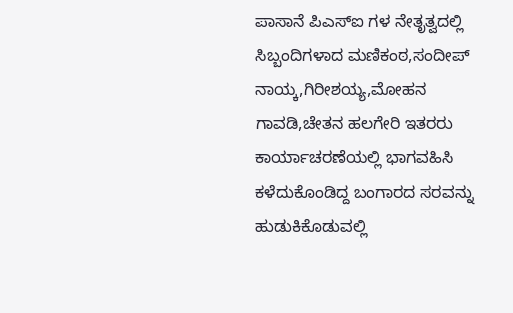ಪಾಸಾನೆ ಪಿಎಸ್ಐ ಗಳ ನೇತೃತ್ವದಲ್ಲಿ ಸಿಬ್ಬಂದಿಗಳಾದ ಮಣಿಕಂಠ,ಸಂದೀಪ್ ನಾಯ್ಕ,ಗಿರೀಶಯ್ಯ,ಮೋಹನ ಗಾವಡಿ,ಚೇತನ ಹಲಗೇರಿ ಇತರರು ಕಾರ್ಯಾಚರಣೆಯಲ್ಲಿ ಭಾಗವಹಿಸಿ ಕಳೆದುಕೊಂಡಿದ್ದ ಬಂಗಾರದ ಸರವನ್ನು ಹುಡುಕಿಕೊಡುವಲ್ಲಿ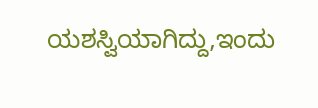ಯಶಸ್ವಿಯಾಗಿದ್ದು,ಇಂದು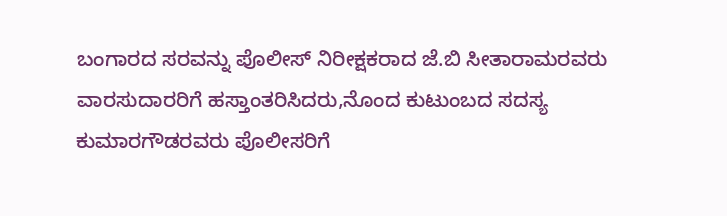ಬಂಗಾರದ ಸರವನ್ನು ಪೊಲೀಸ್ ನಿರೀಕ್ಷಕರಾದ ಜೆ.ಬಿ ಸೀತಾರಾಮರವರು ವಾರಸುದಾರರಿಗೆ ಹಸ್ತಾಂತರಿಸಿದರು,ನೊಂದ ಕುಟುಂಬದ ಸದಸ್ಯ ಕುಮಾರಗೌಡರವರು ಪೊಲೀಸರಿಗೆ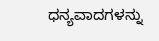ಧನ್ಯವಾದಗಳನ್ನು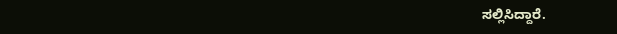ಸಲ್ಲಿಸಿದ್ದಾರೆ.